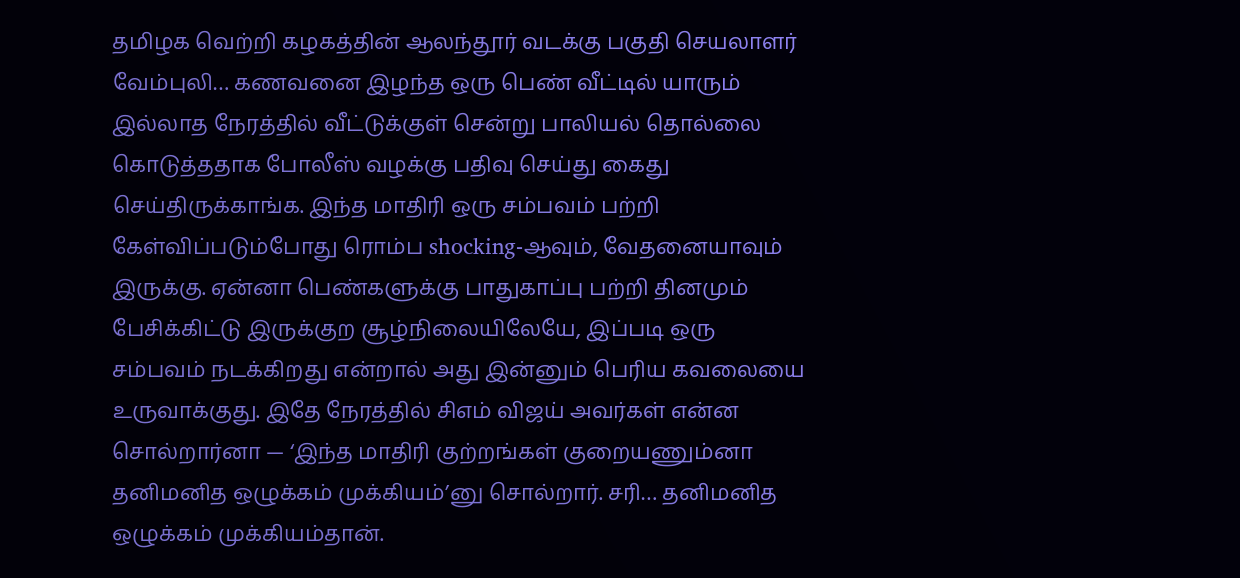தமிழக வெற்றி கழகத்தின் ஆலந்தூர் வடக்கு பகுதி செயலாளர் வேம்புலி… கணவனை இழந்த ஒரு பெண் வீட்டில் யாரும் இல்லாத நேரத்தில் வீட்டுக்குள் சென்று பாலியல் தொல்லை கொடுத்ததாக போலீஸ் வழக்கு பதிவு செய்து கைது செய்திருக்காங்க. இந்த மாதிரி ஒரு சம்பவம் பற்றி கேள்விப்படும்போது ரொம்ப shocking-ஆவும், வேதனையாவும் இருக்கு. ஏன்னா பெண்களுக்கு பாதுகாப்பு பற்றி தினமும் பேசிக்கிட்டு இருக்குற சூழ்நிலையிலேயே, இப்படி ஒரு சம்பவம் நடக்கிறது என்றால் அது இன்னும் பெரிய கவலையை உருவாக்குது. இதே நேரத்தில் சிஎம் விஜய் அவர்கள் என்ன சொல்றார்னா — ‘இந்த மாதிரி குற்றங்கள் குறையணும்னா தனிமனித ஒழுக்கம் முக்கியம்’னு சொல்றார். சரி… தனிமனித ஒழுக்கம் முக்கியம்தான்.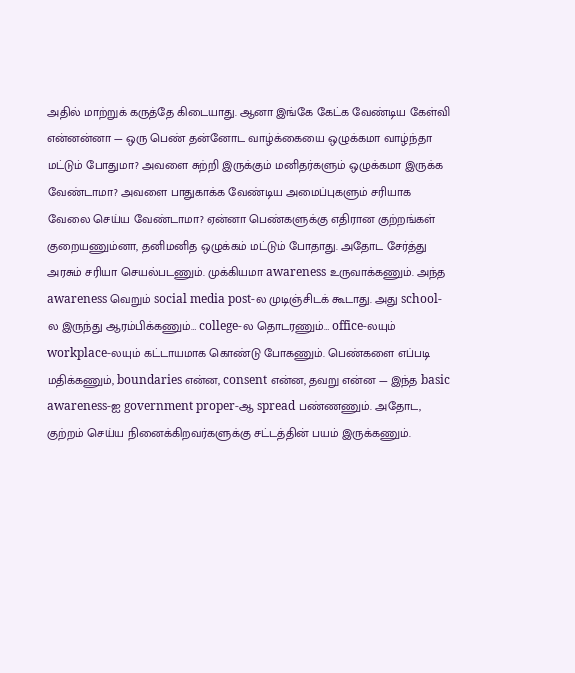அதில் மாற்றுக் கருத்தே கிடையாது. ஆனா இங்கே கேட்க வேண்டிய கேள்வி என்னன்னா — ஒரு பெண் தன்னோட வாழ்க்கையை ஒழுக்கமா வாழ்ந்தா மட்டும் போதுமா? அவளை சுற்றி இருக்கும் மனிதர்களும் ஒழுக்கமா இருக்க வேண்டாமா? அவளை பாதுகாக்க வேண்டிய அமைப்புகளும் சரியாக வேலை செய்ய வேண்டாமா? ஏன்னா பெண்களுக்கு எதிரான குற்றங்கள் குறையணும்னா, தனிமனித ஒழுக்கம் மட்டும் போதாது. அதோட சேர்த்து அரசும் சரியா செயல்படணும். முக்கியமா awareness உருவாக்கணும். அந்த awareness வெறும் social media post-ல முடிஞ்சிடக் கூடாது. அது school-ல இருந்து ஆரம்பிக்கணும்… college-ல தொடரணும்… office-லயும் workplace-லயும் கட்டாயமாக கொண்டு போகணும். பெண்களை எப்படி மதிக்கணும், boundaries என்ன, consent என்ன, தவறு என்ன — இந்த basic awareness-ஐ government proper-ஆ spread பண்ணணும். அதோட, குற்றம் செய்ய நினைக்கிறவர்களுக்கு சட்டத்தின் பயம் இருக்கணும்.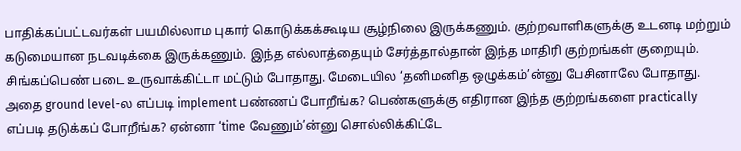பாதிக்கப்பட்டவர்கள் பயமில்லாம புகார் கொடுக்கக்கூடிய சூழ்நிலை இருக்கணும். குற்றவாளிகளுக்கு உடனடி மற்றும் கடுமையான நடவடிக்கை இருக்கணும். இந்த எல்லாத்தையும் சேர்த்தால்தான் இந்த மாதிரி குற்றங்கள் குறையும். சிங்கப்பெண் படை உருவாக்கிட்டா மட்டும் போதாது. மேடையில ‘தனிமனித ஒழுக்கம்’ன்னு பேசினாலே போதாது. அதை ground level-ல எப்படி implement பண்ணப் போறீங்க? பெண்களுக்கு எதிரான இந்த குற்றங்களை practically எப்படி தடுக்கப் போறீங்க? ஏன்னா ‘time வேணும்’ன்னு சொல்லிக்கிட்டே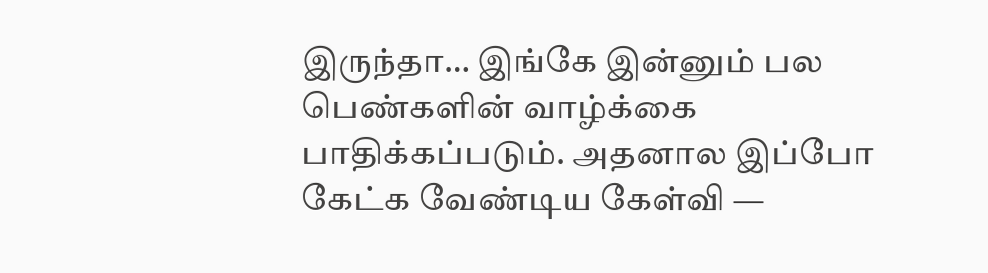இருந்தா… இங்கே இன்னும் பல பெண்களின் வாழ்க்கை பாதிக்கப்படும். அதனால இப்போ கேட்க வேண்டிய கேள்வி —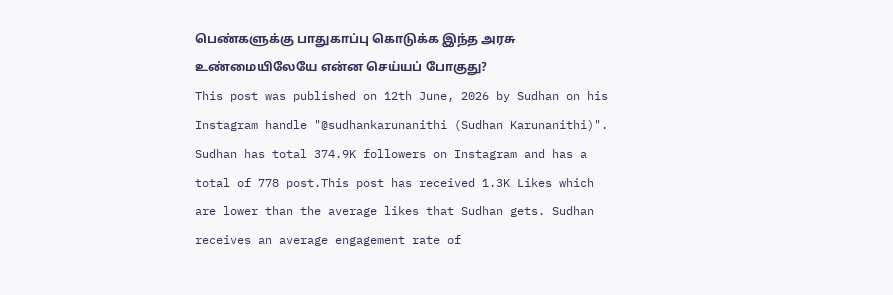பெண்களுக்கு பாதுகாப்பு கொடுக்க இந்த அரசு உண்மையிலேயே என்ன செய்யப் போகுது?
This post was published on 12th June, 2026 by Sudhan on his Instagram handle "@sudhankarunanithi (Sudhan Karunanithi)". Sudhan has total 374.9K followers on Instagram and has a total of 778 post.This post has received 1.3K Likes which are lower than the average likes that Sudhan gets. Sudhan receives an average engagement rate of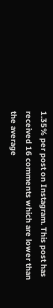1.35% per post on Instagram. This post has received 16 comments which are lower than the average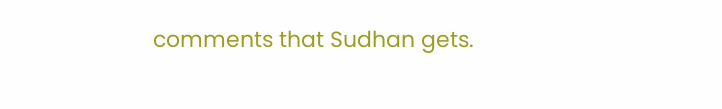comments that Sudhan gets.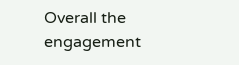Overall the engagement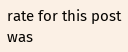rate for this post was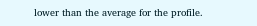lower than the average for the profile.